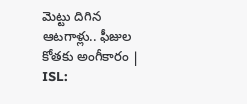మెట్టు దిగిన ఆటగాళ్లు.. ఫీజుల కోతకు అంగీకారం | ISL: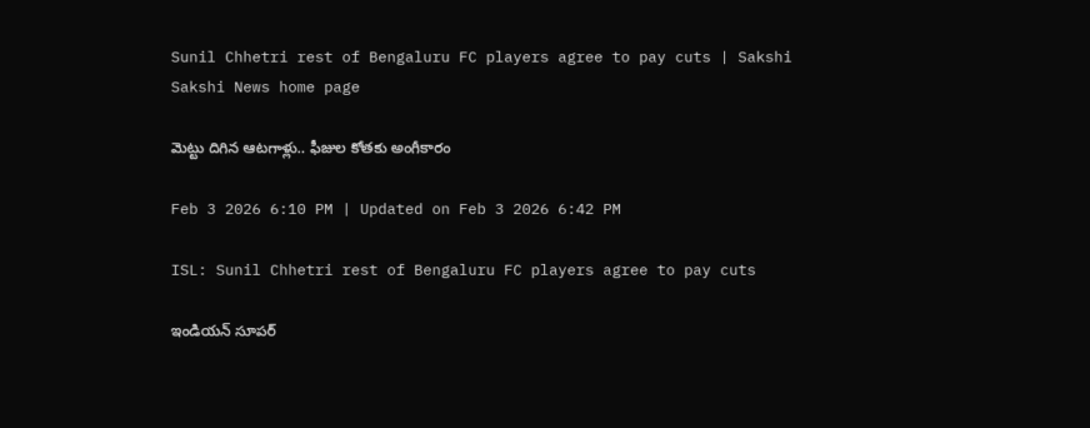Sunil Chhetri rest of Bengaluru FC players agree to pay cuts | Sakshi
Sakshi News home page

మెట్టు దిగిన ఆటగాళ్లు.. ఫీజుల కోతకు అంగీకారం

Feb 3 2026 6:10 PM | Updated on Feb 3 2026 6:42 PM

ISL: Sunil Chhetri rest of Bengaluru FC players agree to pay cuts

ఇండియన్‌ సూపర్‌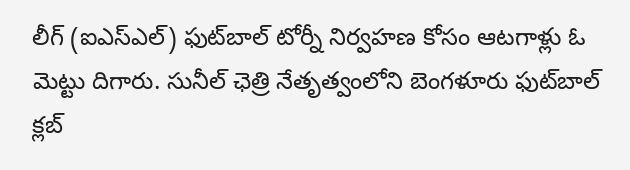లీగ్‌ (ఐఎస్‌ఎల్‌) ఫుట్‌బాల్‌ టోర్నీ నిర్వహణ కోసం ఆటగాళ్లు ఓ మెట్టు దిగారు. సునీల్‌ ఛెత్రి నేతృత్వంలోని బెంగళూరు ఫుట్‌బాల్‌ క్లబ్‌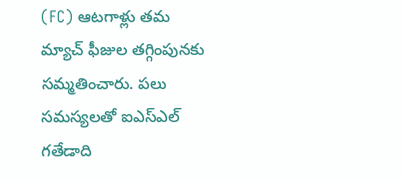(FC) ఆటగాళ్లు తమ మ్యాచ్‌ ఫీజుల తగ్గింపునకు సమ్మతించారు. పలు సమస్యలతో ఐఎస్‌ఎల్‌ గతేడాది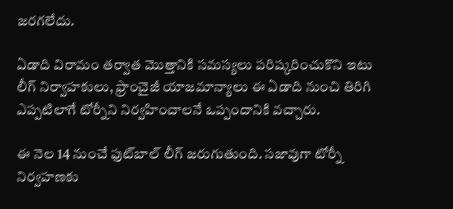జరగలేదు.

ఏడాది విరామం తర్వాత మొత్తానికి సమస్యలు పరిష్కరించుకొని ఇటు లీగ్‌ నిర్వాహకులు, ఫ్రాంచైజీ యాజమాన్యాలు ఈ ఏడాది నుంచి తిరిగి ఎప్పటిలాగే టోర్నీని నిర్వహించాలనే ఒప్పందానికి వచ్చారు.

ఈ నెల 14 నుంచే ఫుట్‌బాల్‌ లీగ్‌ జరుగుతుంది. సజావుగా టోర్నీ నిర్వహణకు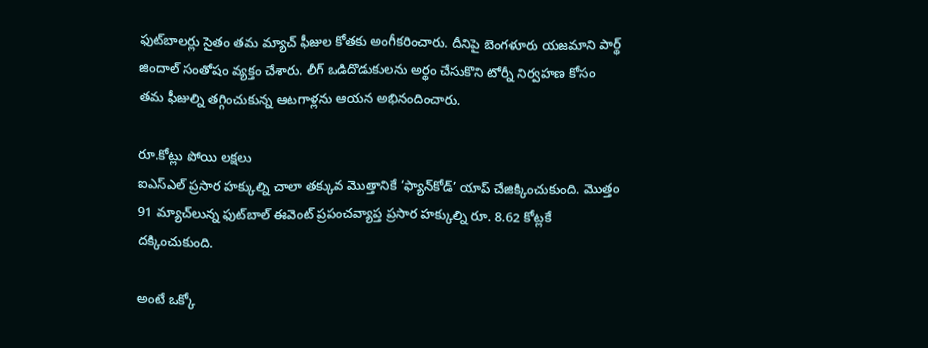ఫుట్‌బాలర్లు సైతం తమ మ్యాచ్‌ ఫీజుల కోతకు అంగీకరించారు. దీనిపై బెంగళూరు యజమాని పార్థ్‌ జిందాల్‌ సంతోషం వ్యక్తం చేశారు. లీగ్‌ ఒడిదొడుకులను అర్థం చేసుకొని టోర్నీ నిర్వహణ కోసం తమ ఫీజుల్ని తగ్గించుకున్న ఆటగాళ్లను ఆయన అభినందించారు.

రూ.కోట్లు పోయి లక్షలు
ఐఎస్‌ఎల్‌ ప్రసార హక్కుల్ని చాలా తక్కువ మొత్తానికే ‘ఫ్యాన్‌కోడ్‌’ యాప్‌ చేజిక్కించుకుంది. మొత్తం 91 మ్యాచ్‌లున్న ఫుట్‌బాల్‌ ఈవెంట్‌ ప్రపంచవ్యాప్త ప్రసార హక్కుల్ని రూ. 8.62 కోట్లకే దక్కించుకుంది.

అంటే ఒక్కో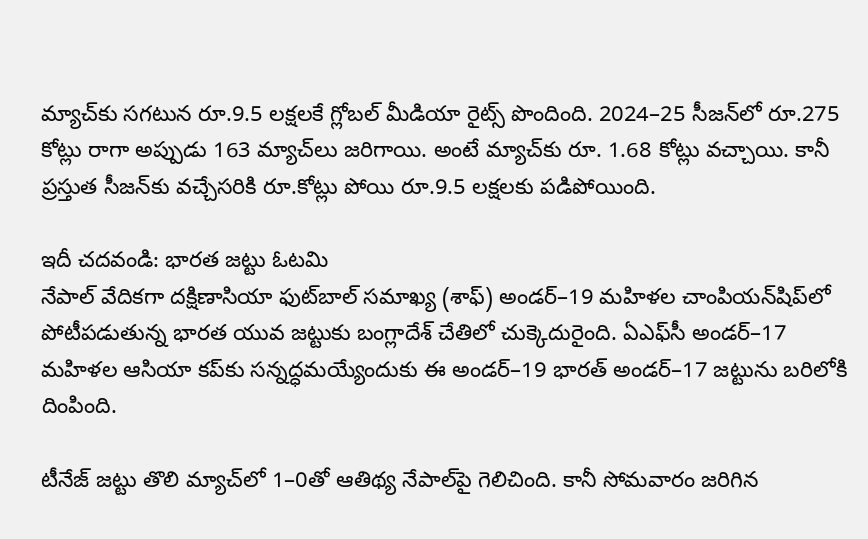మ్యాచ్‌కు సగటున రూ.9.5 లక్షలకే గ్లోబల్‌ మీడియా రైట్స్‌ పొందింది. 2024–25 సీజన్‌లో రూ.275 కోట్లు రాగా అప్పుడు 163 మ్యాచ్‌లు జరిగాయి. అంటే మ్యాచ్‌కు రూ. 1.68 కోట్లు వచ్చాయి. కానీ ప్రస్తుత సీజన్‌కు వచ్చేసరికి రూ.కోట్లు పోయి రూ.9.5 లక్షలకు పడిపోయింది.

ఇదీ చదవండి: భారత జట్టు ఓటమి
నేపాల్‌ వేదికగా దక్షిణాసియా ఫుట్‌బాల్‌ సమాఖ్య (శాఫ్‌) అండర్‌–19 మహిళల చాంపియన్‌షిప్‌లో పోటీపడుతున్న భారత యువ జట్టుకు బంగ్లాదేశ్‌ చేతిలో చుక్కెదురైంది. ఏఎఫ్‌సీ అండర్‌–17 మహిళల ఆసియా కప్‌కు సన్నద్ధమయ్యేందుకు ఈ అండర్‌–19 భారత్‌ అండర్‌–17 జట్టును బరిలోకి దింపింది.

టీనేజ్‌ జట్టు తొలి మ్యాచ్‌లో 1–0తో ఆతిథ్య నేపాల్‌పై గెలిచింది. కానీ సోమవారం జరిగిన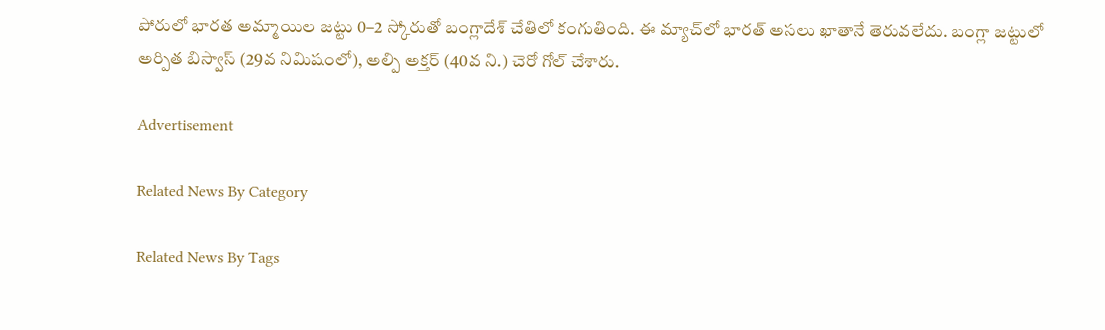పోరులో భారత అమ్మాయిల జట్టు 0–2 స్కోరుతో బంగ్లాదేశ్‌ చేతిలో కంగుతింది. ఈ మ్యాచ్‌లో భారత్‌ అసలు ఖాతానే తెరువలేదు. బంగ్లా జట్టులో అర్పిత బిస్వాస్‌ (29వ నిమిషంలో), అల్పి అక్తర్‌ (40వ ని.) చెరో గోల్‌ చేశారు.

Advertisement

Related News By Category

Related News By Tags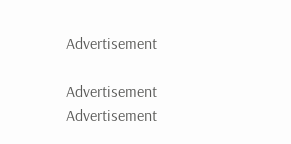Advertisement

Advertisement
Advertisement